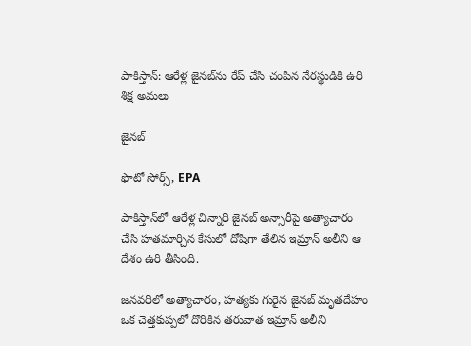పాకిస్తాన్: ఆరేళ్ల జైనబ్‌ను రేప్ చేసి చంపిన నేరస్థుడికి ఉరి శిక్ష అమలు

జైనబ్

ఫొటో సోర్స్, EPA

పాకిస్తాన్‌లో ఆరేళ్ల చిన్నారి జైనబ్ అన్సారీపై అత్యాచారం చేసి హతమార్చిన కేసులో దోషిగా తేలిన ఇమ్రాన్ అలీని ఆ దేశం ఉరి తీసింది.

జనవరిలో అత్యాచారం, హత్యకు గురైన జైనబ్ మృతదేహం ఒక చెత్తకుప్పలో దొరికిన తరువాత ఇమ్రాన్ అలీని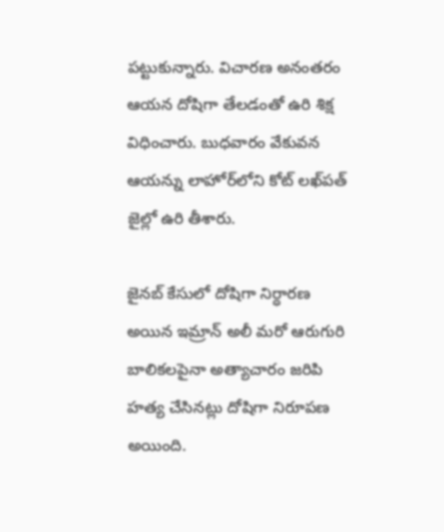పట్టుకున్నారు. విచారణ అనంతరం ఆయన దోషిగా తేలడంతో ఉరి శిక్ష విధించారు. బుధవారం వేకువన ఆయన్ను లాహోర్‌లోని కోట్ లఖ్‌పత్ జైల్లో ఉరి తీశారు.

జైనబ్ కేసులో దోషిగా నిర్ధారణ అయిన ఇమ్రాన్ అలీ మరో ఆరుగురి బాలికలపైనా అత్యాచారం జరిపి హత్య చేసినట్లు దోషిగా నిరూపణ అయింది.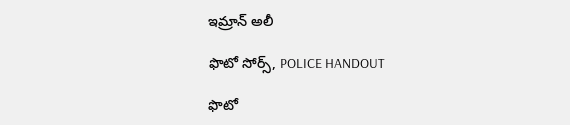ఇమ్రాన్ అలీ

ఫొటో సోర్స్, POLICE HANDOUT

ఫొటో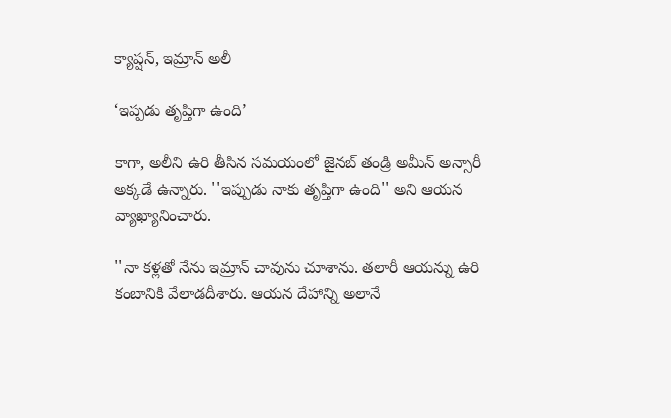క్యాప్షన్, ఇమ్రాన్ అలీ

‘ఇప్పడు తృప్తిగా ఉంది’

కాగా, అలీని ఉరి తీసిన సమయంలో జైనబ్ తండ్రి అమీన్ అన్సారీ అక్కడే ఉన్నారు. ''ఇప్పుడు నాకు తృప్తిగా ఉంది'' అని ఆయన వ్యాఖ్యానించారు.

''నా కళ్లతో నేను ఇమ్రాన్ చావును చూశాను. తలారీ ఆయన్ను ఉరి కంబానికి వేలాడదీశారు. ఆయన దేహాన్ని అలానే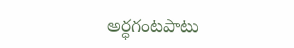అర్ధగంటపాటు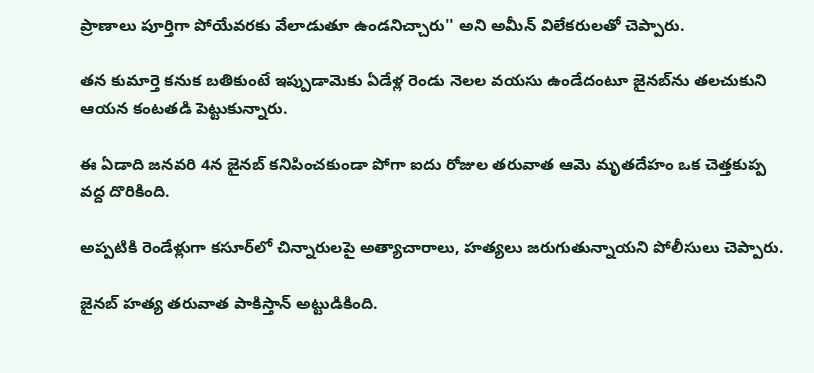ప్రాణాలు పూర్తిగా పోయేవరకు వేలాడుతూ ఉండనిచ్చారు'' అని అమీన్ విలేకరులతో చెప్పారు.

తన కుమార్తె కనుక బతికుంటే ఇప్పుడామెకు ఏడేళ్ల రెండు నెలల వయసు ఉండేదంటూ జైనబ్‌ను తలచుకుని ఆయన కంటతడి పెట్టుకున్నారు.

ఈ ఏడాది జనవరి 4న జైనబ్ కనిపించకుండా పోగా ఐదు రోజుల తరువాత ఆమె మృతదేహం ఒక చెత్తకుప్ప వద్ద దొరికింది.

అప్పటికి రెండేళ్లుగా కసూర్‌లో చిన్నారులపై అత్యాచారాలు, హత్యలు జరుగుతున్నాయని పోలీసులు చెప్పారు.

జైనబ్ హత్య తరువాత పాకిస్తాన్ అట్టుడికింది.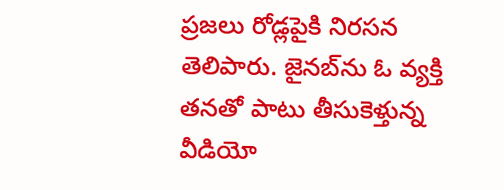ప్రజలు రోడ్లపైకి నిరసన తెలిపారు. జైనబ్‌ను ఓ వ్యక్తి తనతో పాటు తీసుకెళ్తున్న వీడియో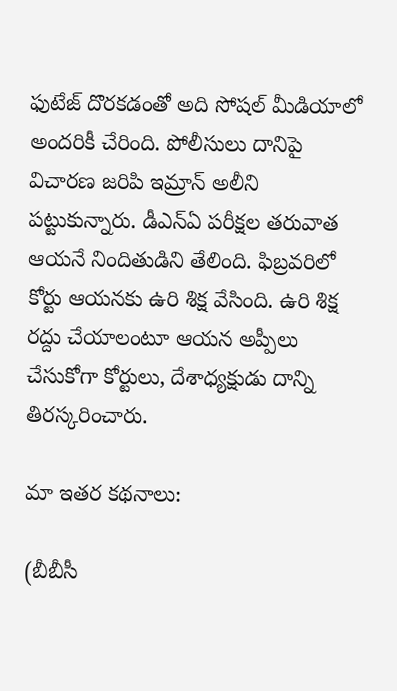ఫుటేజ్ దొరకడంతో అది సోషల్ మీడియాలో అందరికీ చేరింది. పోలీసులు దానిపై విచారణ జరిపి ఇమ్రాన్ అలీని పట్టుకున్నారు. డీఎన్ఏ పరీక్షల తరువాత ఆయనే నిందితుడిని తేలింది. ఫిబ్రవరిలో కోర్టు ఆయనకు ఉరి శిక్ష వేసింది. ఉరి శిక్ష రద్దు చేయాలంటూ ఆయన అప్పీలు చేసుకోగా కోర్టులు, దేశాధ్యక్షుడు దాన్ని తిరస్కరించారు.

మా ఇతర కథనాలు:

(బీబీసీ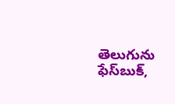తెలుగును ఫేస్‌బుక్,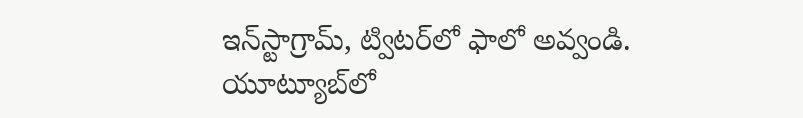ఇన్‌స్టాగ్రామ్‌, ట్విటర్‌లో ఫాలో అవ్వండి. యూట్యూబ్‌లో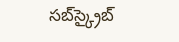సబ్‌స్క్రైబ్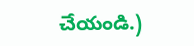చేయండి.)